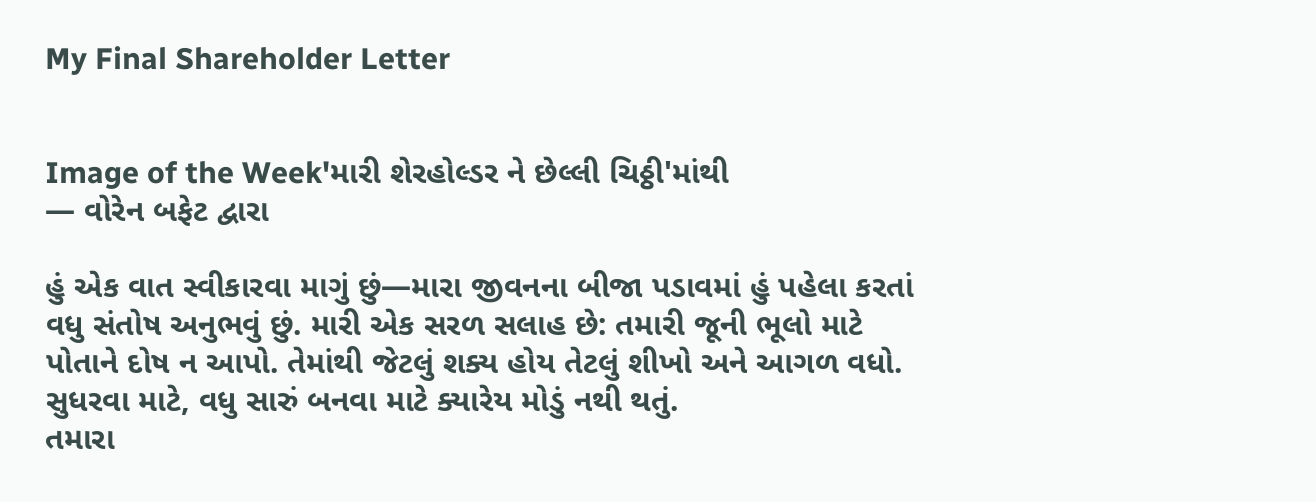My Final Shareholder Letter


Image of the Week'મારી શેરહોલ્ડર ને છેલ્લી ચિઠ્ઠી'માંથી
— વોરેન બફેટ દ્વારા

હું એક વાત સ્વીકારવા માગું છું—મારા જીવનના બીજા પડાવમાં હું પહેલા કરતાં વધુ સંતોષ અનુભવું છું. મારી એક સરળ સલાહ છે: તમારી જૂની ભૂલો માટે પોતાને દોષ ન આપો. તેમાંથી જેટલું શક્ય હોય તેટલું શીખો અને આગળ વધો. સુધરવા માટે, વધુ સારું બનવા માટે ક્યારેય મોડું નથી થતું.
તમારા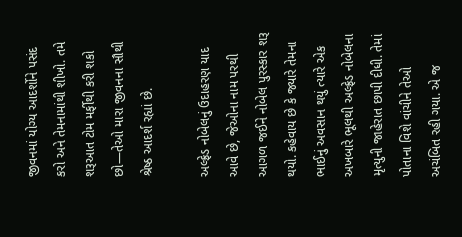જીવનમાં યોગ્ય આદર્શોને પસંદ કરો અને તેમનામાંથી શીખો. તમે શરૂઆત ટોમ મર્ફીથી કરી શકો છો—તેઓ મારા જીવનના સૌથી શ્રેષ્ઠ આદર્શ રહ્યાં છે.

અલ્ફ્રેડ નોબેલનું ઉદાહરણ યાદ આવે છે, જેઓના નામ પરથી આગળ જઈને નોબેલ પુરસ્કાર શરૂ થયો. કહેવાય છે કે જ્યારે તેમના ભાઈનું અવસાન થયું ત્યારે એક અખબારે ભૂલથી અલ્ફ્રેડ નોબેલના મૃત્યુની જાહેરાત છાપી દીધી. તેમાં પોતાના વિશે વાંચીને તેઓ અચંબિત રહી ગયા. એ જ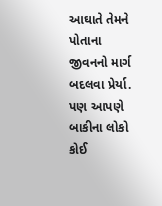આઘાતે તેમને પોતાના જીવનનો માર્ગ બદલવા પ્રેર્યા.
પણ આપણે બાકીના લોકો કોઈ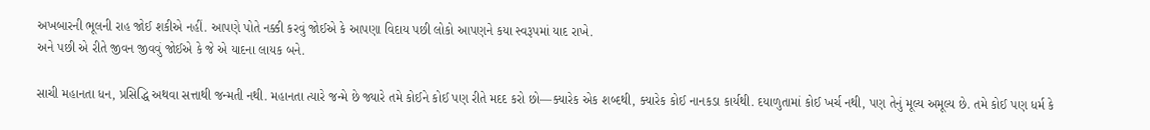અખબારની ભૂલની રાહ જોઈ શકીએ નહીં. આપણે પોતે નક્કી કરવું જોઈએ કે આપણા વિદાય પછી લોકો આપણને કયા સ્વરૂપમાં યાદ રાખે.
અને પછી એ રીતે જીવન જીવવું જોઈએ કે જે એ યાદના લાયક બને.

સાચી મહાનતા ધન, પ્રસિદ્ધિ અથવા સત્તાથી જન્મતી નથી. મહાનતા ત્યારે જન્મે છે જ્યારે તમે કોઈને કોઈ પણ રીતે મદદ કરો છો—ક્યારેક એક શબ્દથી, ક્યારેક કોઈ નાનકડા કાર્યથી. દયાળુતામાં કોઈ ખર્ચ નથી, પણ તેનું મૂલ્ય અમૂલ્ય છે. તમે કોઈ પણ ધર્મ કે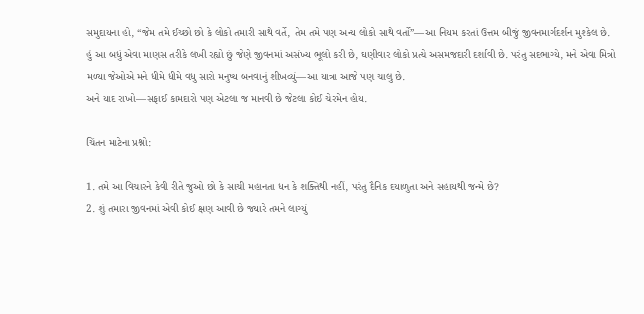સમુદાયના હો, “જેમ તમે ઈચ્છો છો કે લોકો તમારી સાથે વર્તે, તેમ તમે પણ અન્ય લોકો સાથે વર્તો”—આ નિયમ કરતાં ઉત્તમ બીજું જીવનમાર્ગદર્શન મુશ્કેલ છે.
હું આ બધું એવા માણસ તરીકે લખી રહ્યો છું જેણે જીવનમાં અસંખ્ય ભૂલો કરી છે, ઘણીવાર લોકો પ્રત્યે અસમજદારી દર્શાવી છે. પરંતુ સદભાગ્યે, મને એવા મિત્રો મળ્યા જેઓએ મને ધીમે ધીમે વધુ સારો મનુષ્ય બનવાનું શીખવ્યું—આ યાત્રા આજે પણ ચાલુ છે.
અને યાદ રાખો—સફાઈ કામદારો પણ એટલા જ માનવી છે જેટલા કોઈ ચેરમેન હોય.

ચિંતન માટેના પ્રશ્નો:

1. તમે આ વિચારને કેવી રીતે જુઓ છો કે સાચી મહાનતા ધન કે શક્તિથી નહીં, પરંતુ દૈનિક દયાળુતા અને સહાયથી જન્મે છે?
2. શું તમારા જીવનમાં એવી કોઈ ક્ષણ આવી છે જ્યારે તમને લાગ્યું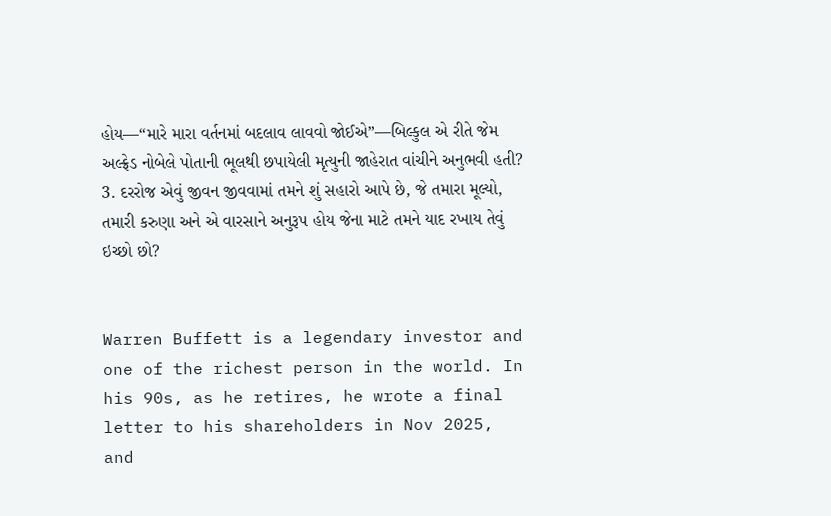હોય—“મારે મારા વર્તનમાં બદલાવ લાવવો જોઈએ”—બિલ્કુલ એ રીતે જેમ અલ્ફ્રેડ નોબેલે પોતાની ભૂલથી છપાયેલી મૃત્યુની જાહેરાત વાંચીને અનુભવી હતી?
3. દરરોજ એવું જીવન જીવવામાં તમને શું સહારો આપે છે, જે તમારા મૂલ્યો, તમારી કરુણા અને એ વારસાને અનુરૂપ હોય જેના માટે તમને યાદ રખાય તેવું ઇચ્છો છો?


Warren Buffett is a legendary investor and one of the richest person in the world. In his 90s, as he retires, he wrote a final letter to his shareholders in Nov 2025, and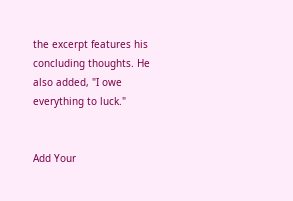the excerpt features his concluding thoughts. He also added, "I owe everything to luck."


Add Your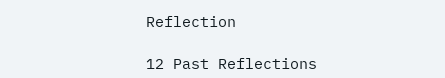Reflection

12 Past Reflections